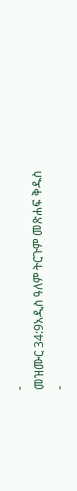-
መዝሙር 34:9አዲስ ዓለም ትርጉም መጽሐፍ ቅዱስ
-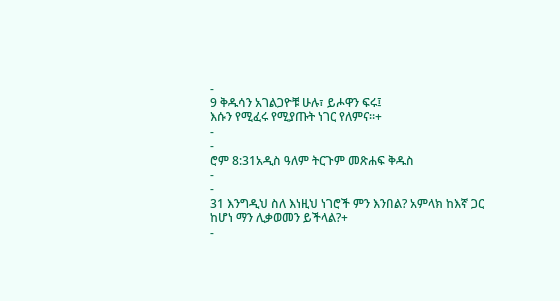-
9 ቅዱሳን አገልጋዮቹ ሁሉ፣ ይሖዋን ፍሩ፤
እሱን የሚፈሩ የሚያጡት ነገር የለምና።+
-
-
ሮም 8:31አዲስ ዓለም ትርጉም መጽሐፍ ቅዱስ
-
-
31 እንግዲህ ስለ እነዚህ ነገሮች ምን እንበል? አምላክ ከእኛ ጋር ከሆነ ማን ሊቃወመን ይችላል?+
-